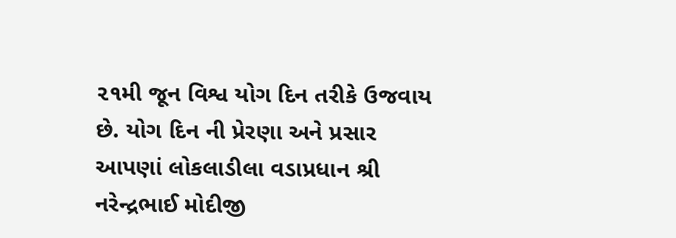૨૧મી જૂન વિશ્વ યોગ દિન તરીકે ઉજવાય છે. યોગ દિન ની પ્રેરણા અને પ્રસાર આપણાં લોકલાડીલા વડાપ્રધાન શ્રી નરેન્દ્રભાઈ મોદીજી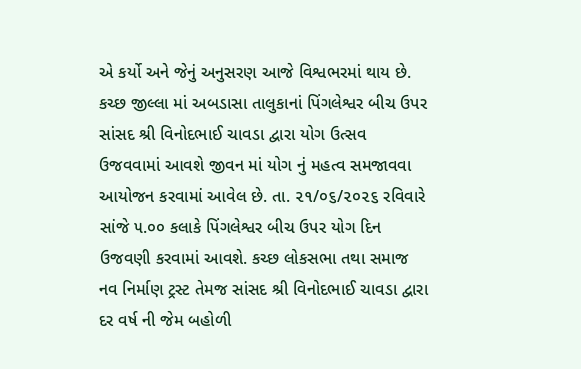એ કર્યો અને જેનું અનુસરણ આજે વિશ્વભરમાં થાય છે. કચ્છ જીલ્લા માં અબડાસા તાલુકાનાં પિંગલેશ્વર બીચ ઉપર સાંસદ શ્રી વિનોદભાઈ ચાવડા દ્વારા યોગ ઉત્સવ ઉજવવામાં આવશે જીવન માં યોગ નું મહત્વ સમજાવવા આયોજન કરવામાં આવેલ છે. તા. ૨૧/૦૬/૨૦૨૬ રવિવારે સાંજે ૫.૦૦ કલાકે પિંગલેશ્વર બીચ ઉપર યોગ દિન ઉજવણી કરવામાં આવશે. કચ્છ લોકસભા તથા સમાજ નવ નિર્માણ ટ્રસ્ટ તેમજ સાંસદ શ્રી વિનોદભાઈ ચાવડા દ્વારા દર વર્ષ ની જેમ બહોળી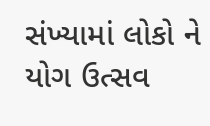સંખ્યામાં લોકો ને યોગ ઉત્સવ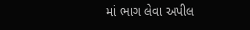માં ભાગ લેવા અપીલ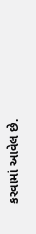કરવામાં આવેલ છે.